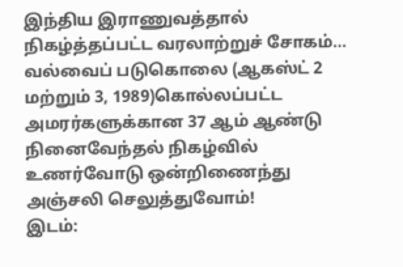இந்திய இராணுவத்தால் நிகழ்த்தப்பட்ட வரலாற்றுச் சோகம்… வல்வைப் படுகொலை (ஆகஸ்ட் 2 மற்றும் 3, 1989)கொல்லப்பட்ட அமரர்களுக்கான 37 ஆம் ஆண்டு நினைவேந்தல் நிகழ்வில் உணர்வோடு ஒன்றிணைந்து அஞ்சலி செலுத்துவோம்!
இடம்: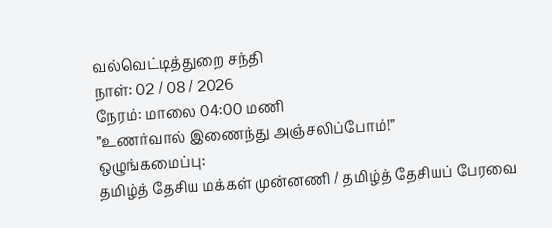வல்வெட்டித்துறை சந்தி
நாள்: 02 / 08 / 2026
நேரம்: மாலை 04:00 மணி
”உணர்வால் இணைந்து அஞ்சலிப்போம்!”
ஒழுங்கமைப்பு:
தமிழ்த் தேசிய மக்கள் முன்னணி / தமிழ்த் தேசியப் பேரவை